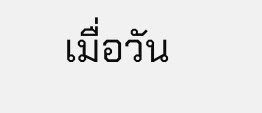เมื่อวัน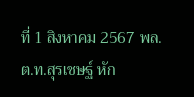ที่ 1 สิงหาคม 2567 พล.ต.ท.สุรเชษฐ์ หัก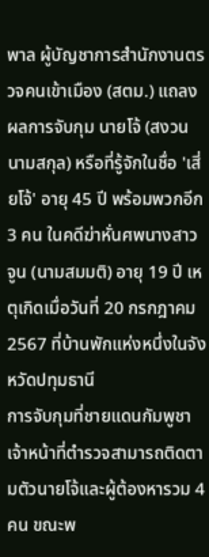พาล ผู้บัญชาการสำนักงานตรวจคนเข้าเมือง (สตม.) แถลงผลการจับกุม นายโจ้ (สงวนนามสกุล) หรือที่รู้จักในชื่อ 'เสี่ยโจ้' อายุ 45 ปี พร้อมพวกอีก 3 คน ในคดีฆ่าหั่นศพนางสาวจูน (นามสมมติ) อายุ 19 ปี เหตุเกิดเมื่อวันที่ 20 กรกฎาคม 2567 ที่บ้านพักแห่งหนึ่งในจังหวัดปทุมธานี
การจับกุมที่ชายแดนกัมพูชา
เจ้าหน้าที่ตำรวจสามารถติดตามตัวนายโจ้และผู้ต้องหารวม 4 คน ขณะพ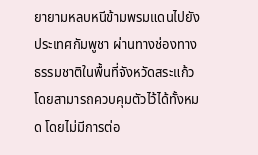ยายามหลบหนีข้ามพรมแดนไปยังประเทศกัมพูชา ผ่านทางช่องทางธรรมชาติในพื้นที่จังหวัดสระแก้ว โดยสามารถควบคุมตัวไว้ได้ทั้งหมด โดยไม่มีการต่อ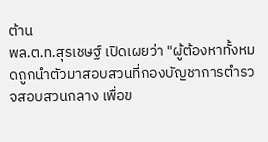ต้าน
พล.ต.ท.สุรเชษฐ์ เปิดเผยว่า "ผู้ต้องหาทั้งหมดถูกนำตัวมาสอบสวนที่กองบัญชาการตำรวจสอบสวนกลาง เพื่อข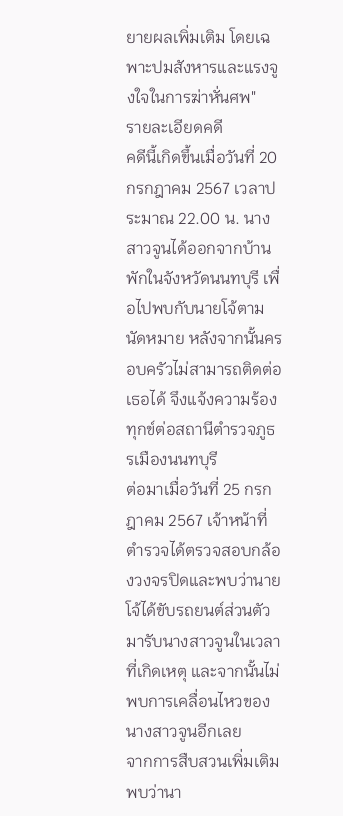ยายผลเพิ่มเติม โดยเฉพาะปมสังหารและแรงจูงใจในการฆ่าหั่นศพ"
รายละเอียดคดี
คดีนี้เกิดขึ้นเมื่อวันที่ 20 กรกฎาคม 2567 เวลาประมาณ 22.00 น. นางสาวจูนได้ออกจากบ้านพักในจังหวัดนนทบุรี เพื่อไปพบกับนายโจ้ตามนัดหมาย หลังจากนั้นครอบครัวไม่สามารถติดต่อเธอได้ จึงแจ้งความร้องทุกข์ต่อสถานีตำรวจภูธรเมืองนนทบุรี
ต่อมาเมื่อวันที่ 25 กรกฎาคม 2567 เจ้าหน้าที่ตำรวจได้ตรวจสอบกล้องวงจรปิดและพบว่านายโจ้ได้ขับรถยนต์ส่วนตัวมารับนางสาวจูนในเวลาที่เกิดเหตุ และจากนั้นไม่พบการเคลื่อนไหวของนางสาวจูนอีกเลย
จากการสืบสวนเพิ่มเติมพบว่านา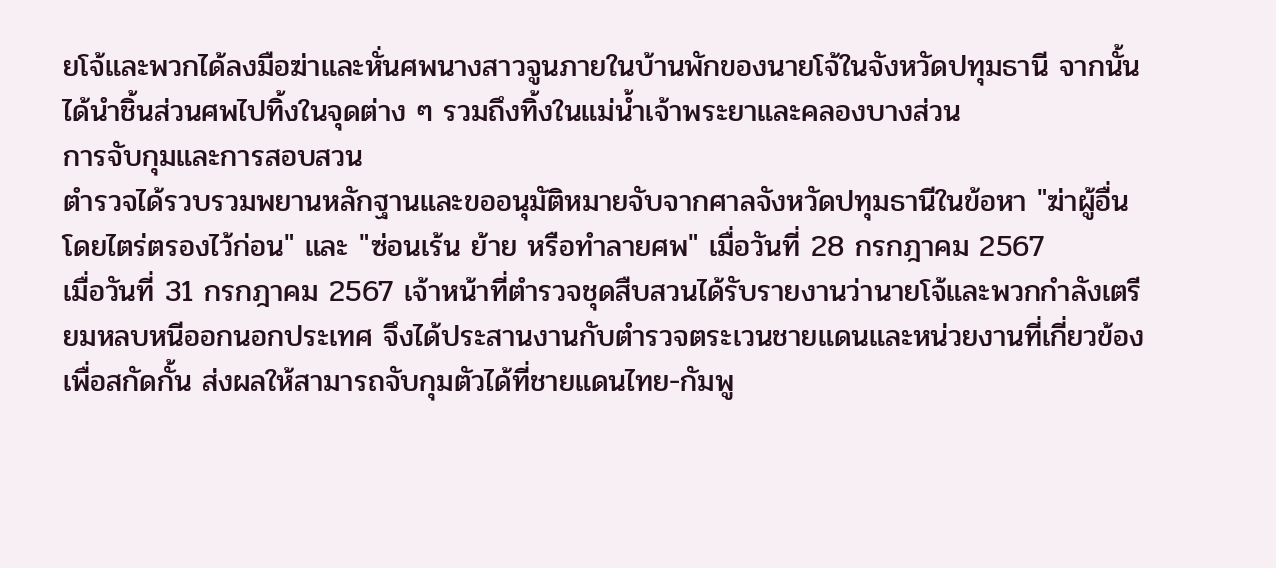ยโจ้และพวกได้ลงมือฆ่าและหั่นศพนางสาวจูนภายในบ้านพักของนายโจ้ในจังหวัดปทุมธานี จากนั้นได้นำชิ้นส่วนศพไปทิ้งในจุดต่าง ๆ รวมถึงทิ้งในแม่น้ำเจ้าพระยาและคลองบางส่วน
การจับกุมและการสอบสวน
ตำรวจได้รวบรวมพยานหลักฐานและขออนุมัติหมายจับจากศาลจังหวัดปทุมธานีในข้อหา "ฆ่าผู้อื่นโดยไตร่ตรองไว้ก่อน" และ "ซ่อนเร้น ย้าย หรือทำลายศพ" เมื่อวันที่ 28 กรกฎาคม 2567
เมื่อวันที่ 31 กรกฎาคม 2567 เจ้าหน้าที่ตำรวจชุดสืบสวนได้รับรายงานว่านายโจ้และพวกกำลังเตรียมหลบหนีออกนอกประเทศ จึงได้ประสานงานกับตำรวจตระเวนชายแดนและหน่วยงานที่เกี่ยวข้องเพื่อสกัดกั้น ส่งผลให้สามารถจับกุมตัวได้ที่ชายแดนไทย-กัมพู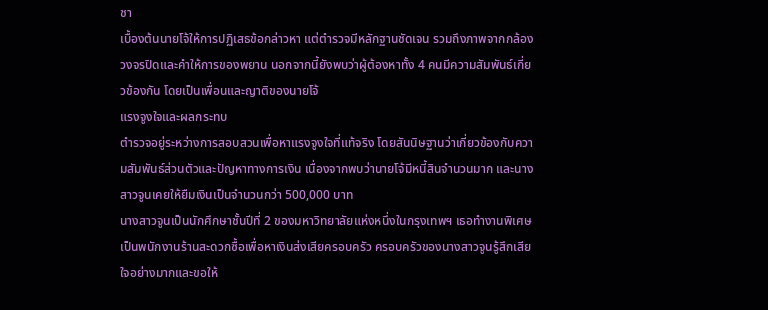ชา
เบื้องต้นนายโจ้ให้การปฏิเสธข้อกล่าวหา แต่ตำรวจมีหลักฐานชัดเจน รวมถึงภาพจากกล้องวงจรปิดและคำให้การของพยาน นอกจากนี้ยังพบว่าผู้ต้องหาทั้ง 4 คนมีความสัมพันธ์เกี่ยวข้องกัน โดยเป็นเพื่อนและญาติของนายโจ้
แรงจูงใจและผลกระทบ
ตำรวจอยู่ระหว่างการสอบสวนเพื่อหาแรงจูงใจที่แท้จริง โดยสันนิษฐานว่าเกี่ยวข้องกับความสัมพันธ์ส่วนตัวและปัญหาทางการเงิน เนื่องจากพบว่านายโจ้มีหนี้สินจำนวนมาก และนางสาวจูนเคยให้ยืมเงินเป็นจำนวนกว่า 500,000 บาท
นางสาวจูนเป็นนักศึกษาชั้นปีที่ 2 ของมหาวิทยาลัยแห่งหนึ่งในกรุงเทพฯ เธอทำงานพิเศษเป็นพนักงานร้านสะดวกซื้อเพื่อหาเงินส่งเสียครอบครัว ครอบครัวของนางสาวจูนรู้สึกเสียใจอย่างมากและขอให้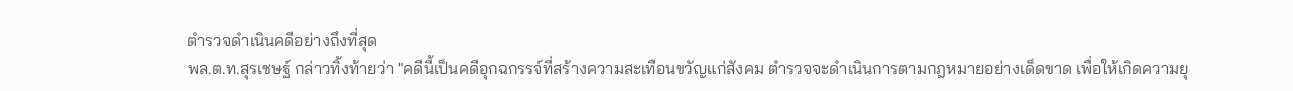ตำรวจดำเนินคดีอย่างถึงที่สุด
พล.ต.ท.สุรเชษฐ์ กล่าวทิ้งท้ายว่า "คดีนี้เป็นคดีอุกฉกรรจ์ที่สร้างความสะเทือนขวัญแก่สังคม ตำรวจจะดำเนินการตามกฎหมายอย่างเด็ดขาด เพื่อให้เกิดความยุ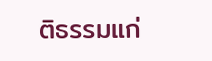ติธรรมแก่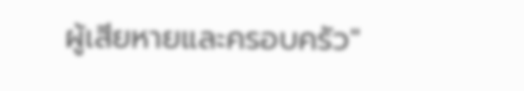ผู้เสียหายและครอบครัว"